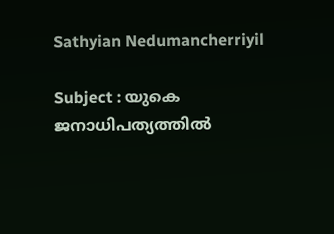Sathyian Nedumancherriyil

Subject : യുകെ ജനാധിപത്യത്തിൽ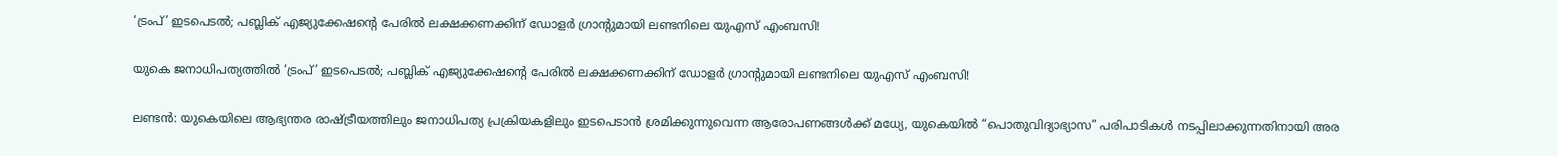‘ട്രംപ്’ ഇടപെടൽ; പബ്ലിക് എജ്യുക്കേഷന്റെ പേരിൽ ലക്ഷക്കണക്കിന് ഡോളർ ഗ്രാന്റുമായി ലണ്ടനിലെ യുഎസ് എംബസി!

യുകെ ജനാധിപത്യത്തിൽ ‘ട്രംപ്’ ഇടപെടൽ; പബ്ലിക് എജ്യുക്കേഷന്റെ പേരിൽ ലക്ഷക്കണക്കിന് ഡോളർ ഗ്രാന്റുമായി ലണ്ടനിലെ യുഎസ് എംബസി!

ലണ്ടൻ: യുകെയിലെ ആഭ്യന്തര രാഷ്ട്രീയത്തിലും ജനാധിപത്യ പ്രക്രിയകളിലും ഇടപെടാൻ ശ്രമിക്കുന്നുവെന്ന ആരോപണങ്ങൾക്ക് മധ്യേ, യുകെയിൽ “പൊതുവിദ്യാഭ്യാസ” പരിപാടികൾ നടപ്പിലാക്കുന്നതിനായി അര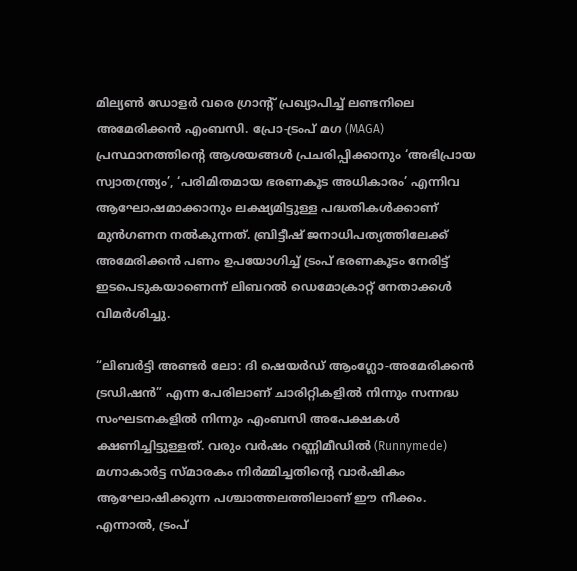മില്യൺ ഡോളർ വരെ ഗ്രാന്റ് പ്രഖ്യാപിച്ച് ലണ്ടനിലെ അമേരിക്കൻ എംബസി. പ്രോ-ട്രംപ് മഗ (MAGA) പ്രസ്ഥാനത്തിന്റെ ആശയങ്ങൾ പ്രചരിപ്പിക്കാനും ‘അഭിപ്രായ സ്വാതന്ത്ര്യം’, ‘പരിമിതമായ ഭരണകൂട അധികാരം’ എന്നിവ ആഘോഷമാക്കാനും ലക്ഷ്യമിട്ടുള്ള പദ്ധതികൾക്കാണ് മുൻഗണന നൽകുന്നത്. ബ്രിട്ടീഷ് ജനാധിപത്യത്തിലേക്ക് അമേരിക്കൻ പണം ഉപയോഗിച്ച് ട്രംപ് ഭരണകൂടം നേരിട്ട് ഇടപെടുകയാണെന്ന് ലിബറൽ ഡെമോക്രാറ്റ് നേതാക്കൾ വിമർശിച്ചു.

“ലിബർട്ടി അണ്ടർ ലോ: ദി ഷെയർഡ് ആംഗ്ലോ-അമേരിക്കൻ ട്രഡിഷൻ” എന്ന പേരിലാണ് ചാരിറ്റികളിൽ നിന്നും സന്നദ്ധ സംഘടനകളിൽ നിന്നും എംബസി അപേക്ഷകൾ ക്ഷണിച്ചിട്ടുള്ളത്. വരും വർഷം റണ്ണിമീഡിൽ (Runnymede) മഗ്നാകാർട്ട സ്മാരകം നിർമ്മിച്ചതിന്റെ വാർഷികം ആഘോഷിക്കുന്ന പശ്ചാത്തലത്തിലാണ് ഈ നീക്കം. എന്നാൽ, ട്രംപ്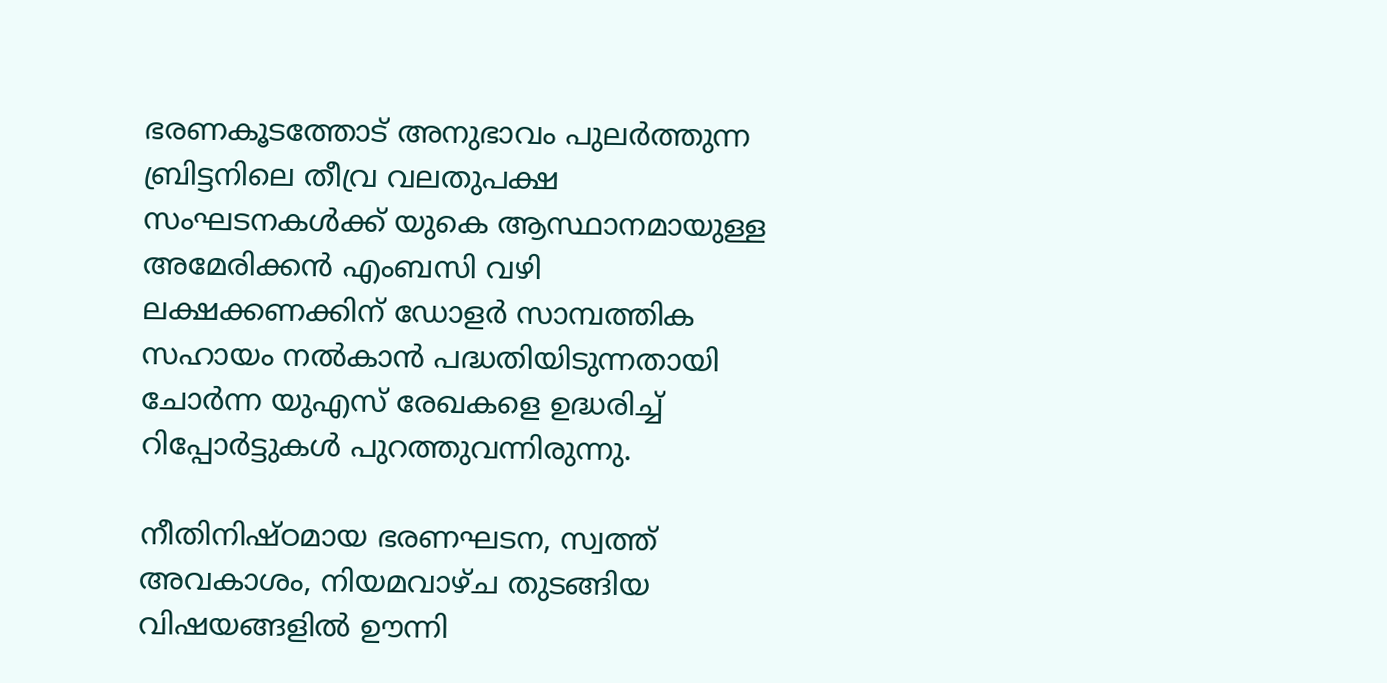ഭരണകൂടത്തോട് അനുഭാവം പുലർത്തുന്ന ബ്രിട്ടനിലെ തീവ്ര വലതുപക്ഷ സംഘടനകൾക്ക് യുകെ ആസ്ഥാനമായുള്ള അമേരിക്കൻ എംബസി വഴി ലക്ഷക്കണക്കിന് ഡോളർ സാമ്പത്തിക സഹായം നൽകാൻ പദ്ധതിയിടുന്നതായി ചോർന്ന യുഎസ് രേഖകളെ ഉദ്ധരിച്ച് റിപ്പോർട്ടുകൾ പുറത്തുവന്നിരുന്നു.

നീതിനിഷ്ഠമായ ഭരണഘടന, സ്വത്ത് അവകാശം, നിയമവാഴ്ച തുടങ്ങിയ വിഷയങ്ങളിൽ ഊന്നി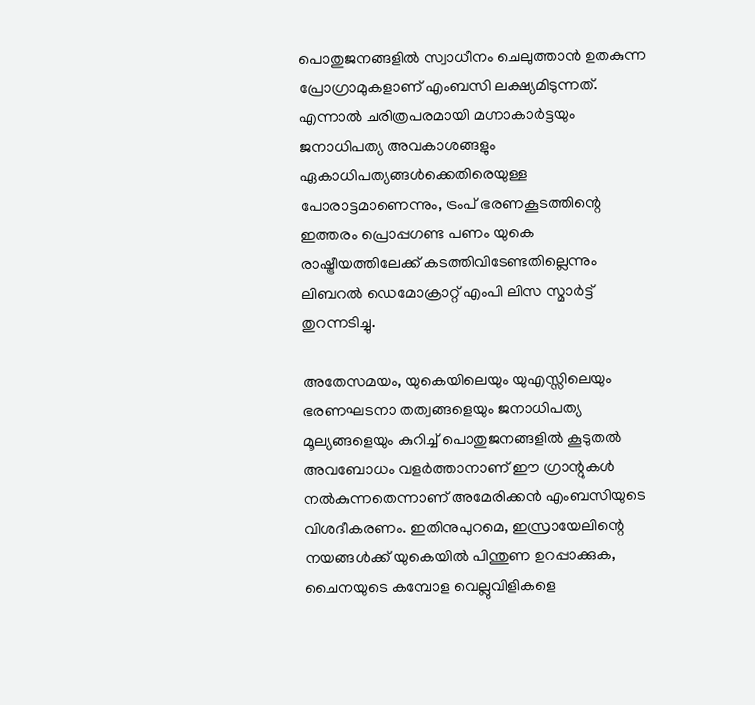പൊതുജനങ്ങളിൽ സ്വാധീനം ചെലുത്താൻ ഉതകുന്ന പ്രോഗ്രാമുകളാണ് എംബസി ലക്ഷ്യമിടുന്നത്. എന്നാൽ ചരിത്രപരമായി മഗ്നാകാർട്ടയും ജനാധിപത്യ അവകാശങ്ങളും ഏകാധിപത്യങ്ങൾക്കെതിരെയുള്ള പോരാട്ടമാണെന്നും, ട്രംപ് ഭരണകൂടത്തിന്റെ ഇത്തരം പ്രൊപ്പഗണ്ട പണം യുകെ രാഷ്ട്രീയത്തിലേക്ക് കടത്തിവിടേണ്ടതില്ലെന്നും ലിബറൽ ഡെമോക്രാറ്റ് എംപി ലിസ സ്മാർട്ട് തുറന്നടിച്ചു.

അതേസമയം, യുകെയിലെയും യുഎസ്സിലെയും ഭരണഘടനാ തത്വങ്ങളെയും ജനാധിപത്യ മൂല്യങ്ങളെയും കുറിച്ച് പൊതുജനങ്ങളിൽ കൂടുതൽ അവബോധം വളർത്താനാണ് ഈ ഗ്രാന്റുകൾ നൽകുന്നതെന്നാണ് അമേരിക്കൻ എംബസിയുടെ വിശദീകരണം. ഇതിനുപുറമെ, ഇസ്രായേലിന്റെ നയങ്ങൾക്ക് യുകെയിൽ പിന്തുണ ഉറപ്പാക്കുക, ചൈനയുടെ കമ്പോള വെല്ലുവിളികളെ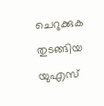ചെറുക്കുക തുടങ്ങിയ യുഎസ്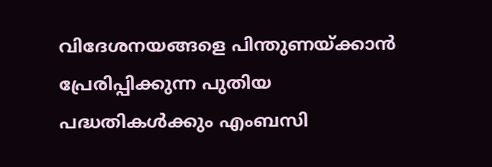വിദേശനയങ്ങളെ പിന്തുണയ്ക്കാൻ പ്രേരിപ്പിക്കുന്ന പുതിയ പദ്ധതികൾക്കും എംബസി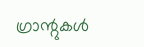ഗ്രാന്റുകൾ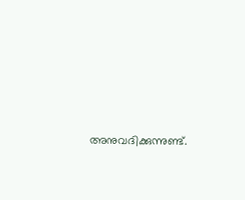അനുവദിക്കുന്നുണ്ട്.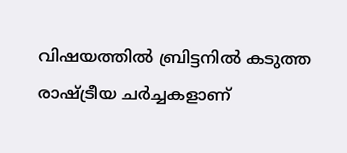വിഷയത്തിൽ ബ്രിട്ടനിൽ കടുത്ത രാഷ്ട്രീയ ചർച്ചകളാണ്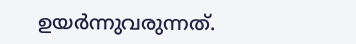ഉയർന്നുവരുന്നത്.